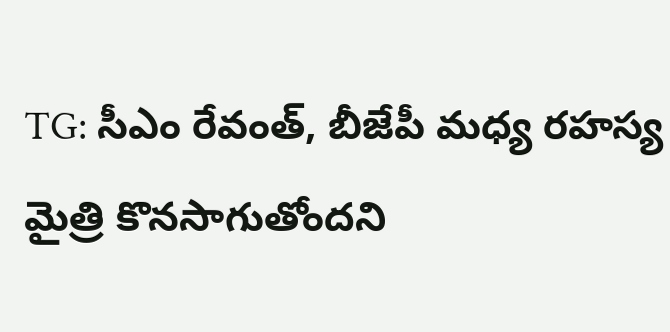TG: సీఎం రేవంత్, బీజేపీ మధ్య రహస్య మైత్రి కొనసాగుతోందని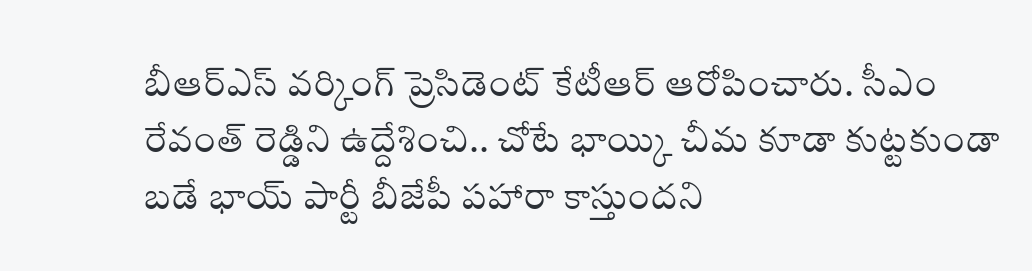బీఆర్ఎస్ వర్కింగ్ ప్రెసిడెంట్ కేటీఆర్ ఆరోపించారు. సీఎం రేవంత్ రెడ్డిని ఉద్దేశించి.. చోటే భాయ్కి చీమ కూడా కుట్టకుండా బడే భాయ్ పార్టీ బీజేపీ పహారా కాస్తుందని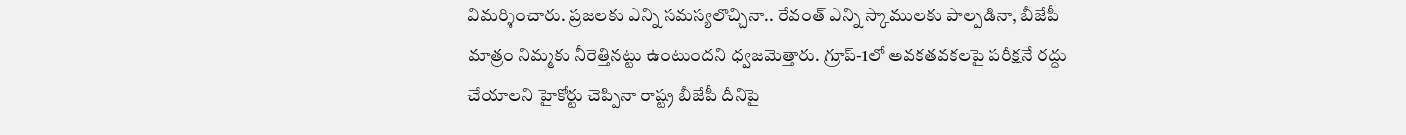విమర్శించారు. ప్రజలకు ఎన్ని సమస్యలొచ్చినా.. రేవంత్ ఎన్ని స్కాములకు పాల్పడినా, బీజేపీ మాత్రం నిమ్మకు నీరెత్తినట్టు ఉంటుందని ధ్వజమెత్తారు. గ్రూప్-1లో అవకతవకలపై పరీక్షనే రద్దు చేయాలని హైకోర్టు చెప్పినా రాష్ట్ర బీజేపీ దీనిపై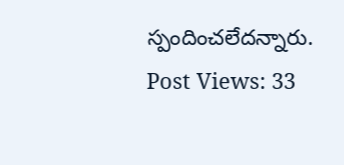స్పందించలేదన్నారు.
Post Views: 33